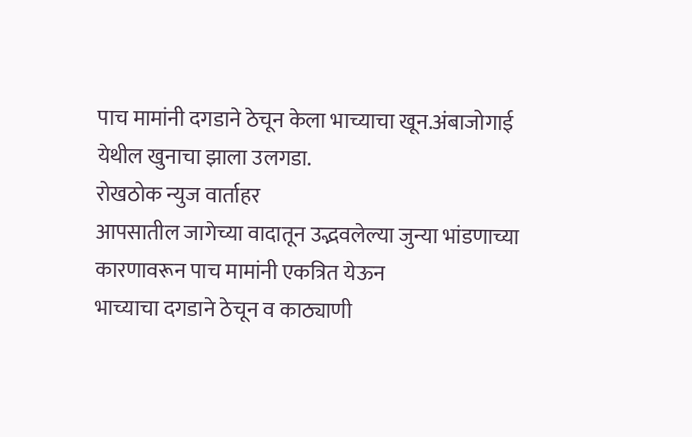पाच मामांनी दगडाने ठेचून केला भाच्याचा खून.अंबाजोगाई येथील खुनाचा झाला उलगडा.
रोखठोक न्युज वार्ताहर
आपसातील जागेच्या वादातून उद्भवलेल्या जुन्या भांडणाच्या कारणावरून पाच मामांनी एकत्रित येऊन
भाच्याचा दगडाने ठेचून व काठ्याणी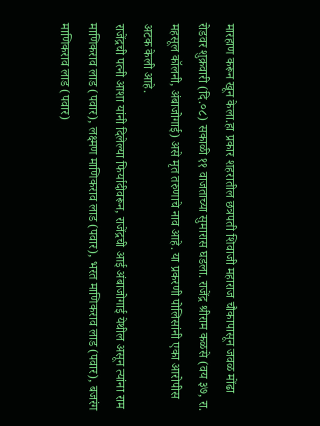मारहाण करून खून केला.हा प्रकार शहरातील छत्रपती शिवाजी महाराज चौकापासून जवळ मोंढा रोडवर शुक्रवारी (दि.०८) सकाळी ११ वाजताच्या सुमारास घडला. राजेंद्र श्रीराम कळसे (वय ३७, रा. महसूल कॉलनी, अंबाजोगाई) असे मृत तरुणाचे नाव आहे. या प्रकरणी पोलिसांनी एका आरोपीस अटक केली आहे.
राजेंद्रची पत्नी आशा यांनी दिलेल्या फिर्यादीवरून, राजेंद्रची आई अंबाजोगाई येथील असून त्यांना राम माणिकराव लाड (पवार), लक्ष्मण माणिकराव लाड (पवार), भरत माणिकराव लाड (पवार), बजरंग माणिकराव लाड (पवार)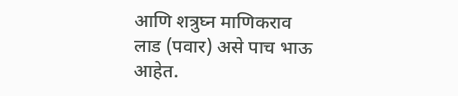आणि शत्रुघ्न माणिकराव लाड (पवार) असे पाच भाऊ आहेत.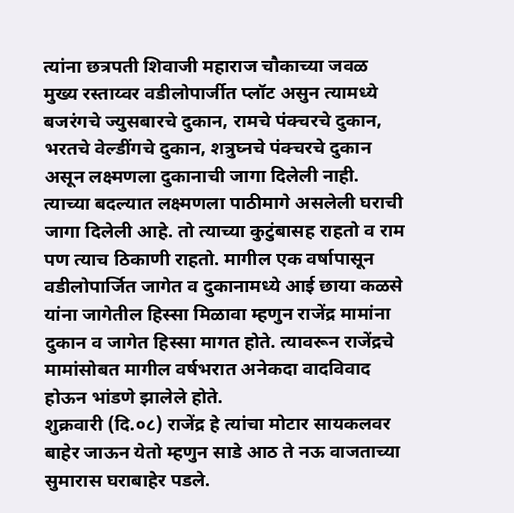त्यांना छत्रपती शिवाजी महाराज चौकाच्या जवळ मुख्य रस्ताय्वर वडीलोपार्जीत प्लॉट असुन त्यामध्ये बजरंगचे ज्युसबारचे दुकान, रामचे पंक्चरचे दुकान, भरतचे वेल्डींगचे दुकान, शत्रुघ्नचे पंक्चरचे दुकान असून लक्ष्मणला दुकानाची जागा दिलेली नाही. त्याच्या बदल्यात लक्ष्मणला पाठीमागे असलेली घराची जागा दिलेली आहे. तो त्याच्या कुटुंबासह राहतो व राम पण त्याच ठिकाणी राहतो. मागील एक वर्षापासून वडीलोपार्जित जागेत व दुकानामध्ये आई छाया कळसे यांना जागेतील हिस्सा मिळावा म्हणुन राजेंद्र मामांना दुकान व जागेत हिस्सा मागत होते. त्यावरून राजेंद्रचे मामांसोबत मागील वर्षभरात अनेकदा वादविवाद होऊन भांडणे झालेले होते.
शुक्रवारी (दि.०८) राजेंद्र हे त्यांचा मोटार सायकलवर बाहेर जाऊन येतो म्हणुन साडे आठ ते नऊ वाजताच्या सुमारास घराबाहेर पडले.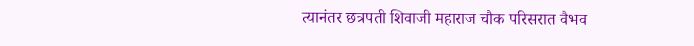त्यानंतर छत्रपती शिवाजी महाराज चौक परिसरात वैभव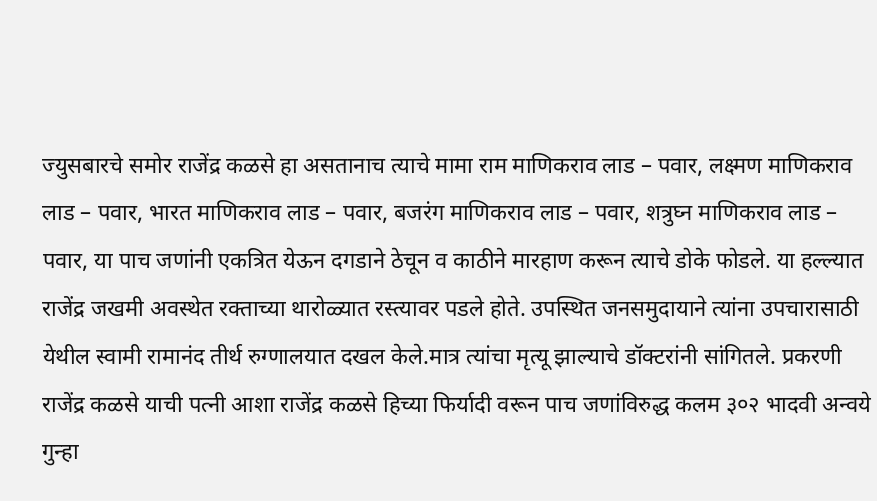ज्युसबारचे समोर राजेंद्र कळसे हा असतानाच त्याचे मामा राम माणिकराव लाड – पवार, लक्ष्मण माणिकराव लाड – पवार, भारत माणिकराव लाड – पवार, बजरंग माणिकराव लाड – पवार, शत्रुघ्न माणिकराव लाड – पवार, या पाच जणांनी एकत्रित येऊन दगडाने ठेचून व काठीने मारहाण करून त्याचे डोके फोडले. या हल्ल्यात राजेंद्र जखमी अवस्थेत रक्ताच्या थारोळ्यात रस्त्यावर पडले होते. उपस्थित जनसमुदायाने त्यांना उपचारासाठी येथील स्वामी रामानंद तीर्थ रुग्णालयात दखल केले.मात्र त्यांचा मृत्यू झाल्याचे डॉक्टरांनी सांगितले. प्रकरणी राजेंद्र कळसे याची पत्नी आशा राजेंद्र कळसे हिच्या फिर्यादी वरून पाच जणांविरुद्ध कलम ३०२ भादवी अन्वये गुन्हा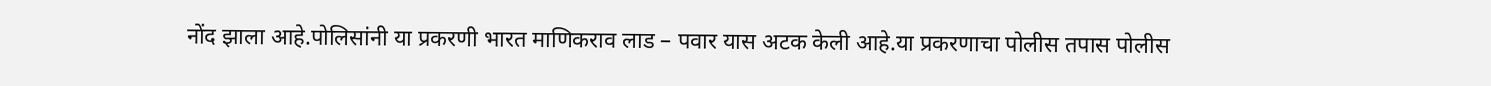नोंद झाला आहे.पोलिसांनी या प्रकरणी भारत माणिकराव लाड – पवार यास अटक केली आहे.या प्रकरणाचा पोलीस तपास पोलीस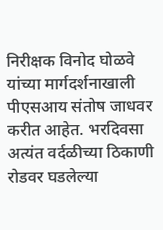निरीक्षक विनोद घोळवे यांच्या मार्गदर्शनाखाली पीएसआय संतोष जाधवर करीत आहेत. भरदिवसा अत्यंत वर्दळीच्या ठिकाणी रोडवर घडलेल्या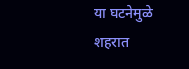या घटनेमुळे शहरात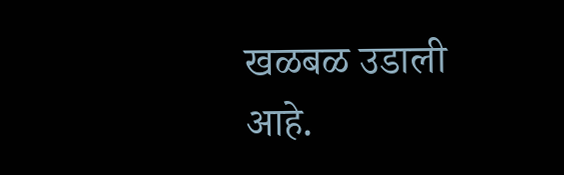खळबळ उडाली आहे.